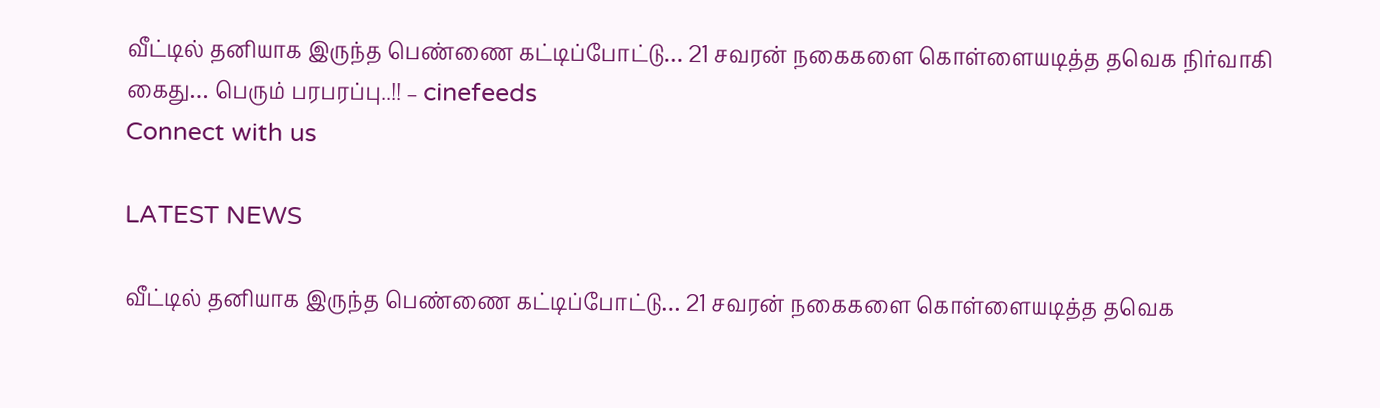வீட்டில் தனியாக இருந்த பெண்ணை கட்டிப்போட்டு… 21 சவரன் நகைகளை கொள்ளையடித்த தவெக நிர்வாகி கைது… பெரும் பரபரப்பு..!! – cinefeeds
Connect with us

LATEST NEWS

வீட்டில் தனியாக இருந்த பெண்ணை கட்டிப்போட்டு… 21 சவரன் நகைகளை கொள்ளையடித்த தவெக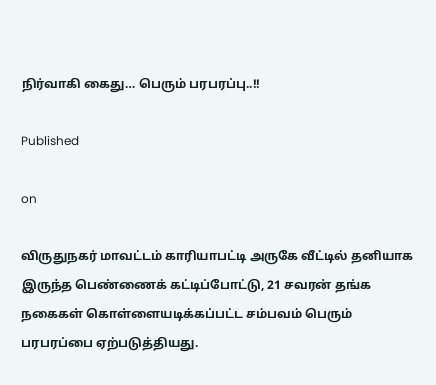நிர்வாகி கைது… பெரும் பரபரப்பு..!!

Published

on

விருதுநகர் மாவட்டம் காரியாபட்டி அருகே வீட்டில் தனியாக இருந்த பெண்ணைக் கட்டிப்போட்டு, 21 சவரன் தங்க நகைகள் கொள்ளையடிக்கப்பட்ட சம்பவம் பெரும் பரபரப்பை ஏற்படுத்தியது.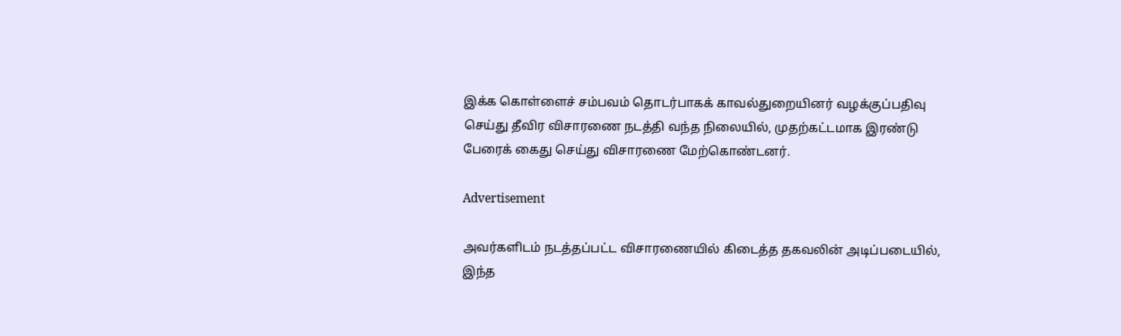இக்க கொள்ளைச் சம்பவம் தொடர்பாகக் காவல்துறையினர் வழக்குப்பதிவு செய்து தீவிர விசாரணை நடத்தி வந்த நிலையில், முதற்கட்டமாக இரண்டு பேரைக் கைது செய்து விசாரணை மேற்கொண்டனர்.

Advertisement

அவர்களிடம் நடத்தப்பட்ட விசாரணையில் கிடைத்த தகவலின் அடிப்படையில், இந்த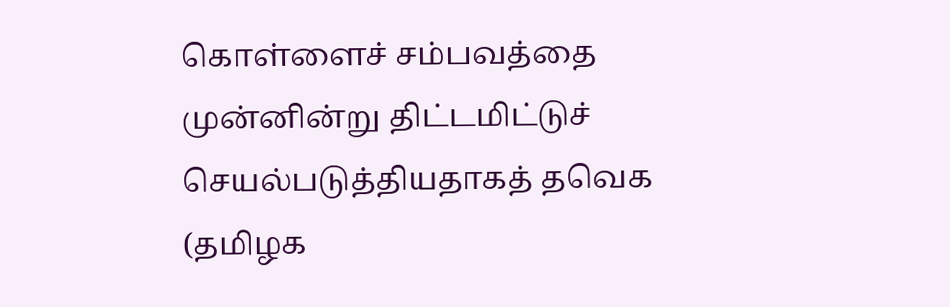கொள்ளைச் சம்பவத்தை முன்னின்று திட்டமிட்டுச் செயல்படுத்தியதாகத் தவெக (தமிழக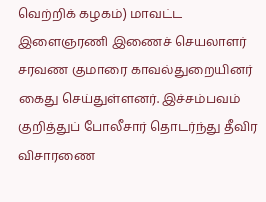வெற்றிக் கழகம்) மாவட்ட இளைஞரணி இணைச் செயலாளர் சரவண குமாரை காவல்துறையினர் கைது செய்துள்ளனர். இச்சம்பவம் குறித்துப் போலீசார் தொடர்ந்து தீவிர விசாரணை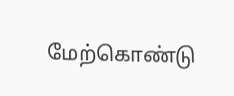மேற்கொண்டு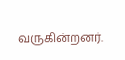வருகின்றனர்.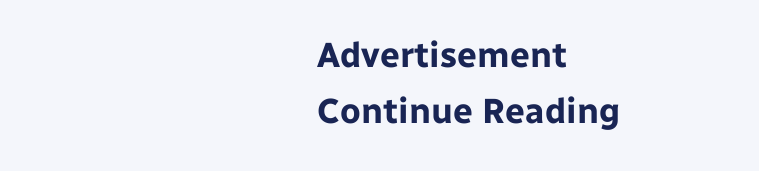Advertisement
Continue Reading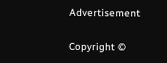Advertisement

Copyright ©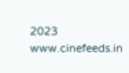2023 www.cinefeeds.in